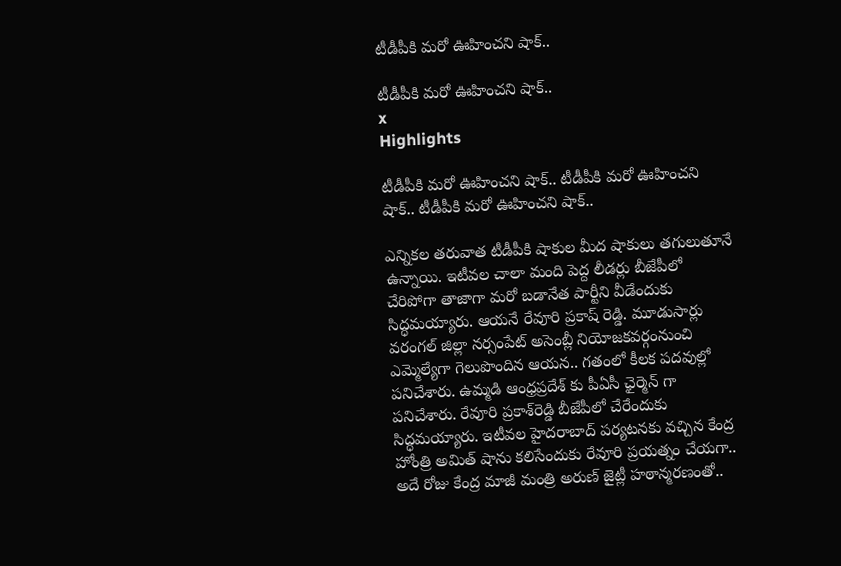టీడీపీకి మరో ఊహించని షాక్..

టీడీపీకి మరో ఊహించని షాక్..
x
Highlights

టీడీపీకి మరో ఊహించని షాక్.. టీడీపీకి మరో ఊహించని షాక్.. టీడీపీకి మరో ఊహించని షాక్..

ఎన్నికల తరువాత టీడీపీకి షాకుల మీద షాకులు తగులుతూనే ఉన్నాయి. ఇటీవల చాలా మంది పెద్ద లీడర్లు బీజేపీలో చేరిపోగా తాజాగా మరో బడానేత పార్టీని వీడేందుకు సిద్ధమయ్యారు. ఆయనే రేవూరి ప్రకాష్ రెడ్డి. మూడుసార్లు వరంగల్ జిల్లా నర్సంపేట్ అసెంబ్లీ నియోజకవర్గంనుంచి ఎమ్మెల్యేగా గెలుపొందిన ఆయన.. గతంలో కీలక పదవుల్లో పనిచేశారు. ఉమ్మడి ఆంధ్రప్రదేశ్ కు పీఏసీ ఛైర్మెన్ గా పనిచేశారు. రేవూరి ప్రకాశ్‌రెడ్డి బీజేపీలో చేరేందుకు సిద్ధమయ్యారు. ఇటీవల హైదరాబాద్‌ పర్యటనకు వచ్చిన కేంద్ర హోంత్రి అమిత్ షాను కలిసేందుకు రేవూరి ప్రయత్నం చేయగా.. అదే రోజు కేంద్ర మాజీ మంత్రి అరుణ్ జైట్లీ హఠాన్మరణంతో..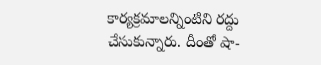కార్యక్రమాలన్నింటిని రద్దు చేసుకున్నారు. దీంతో షా-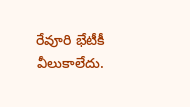రేవూరి భేటీకీ వీలుకాలేదు.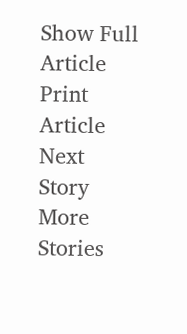Show Full Article
Print Article
Next Story
More Stories